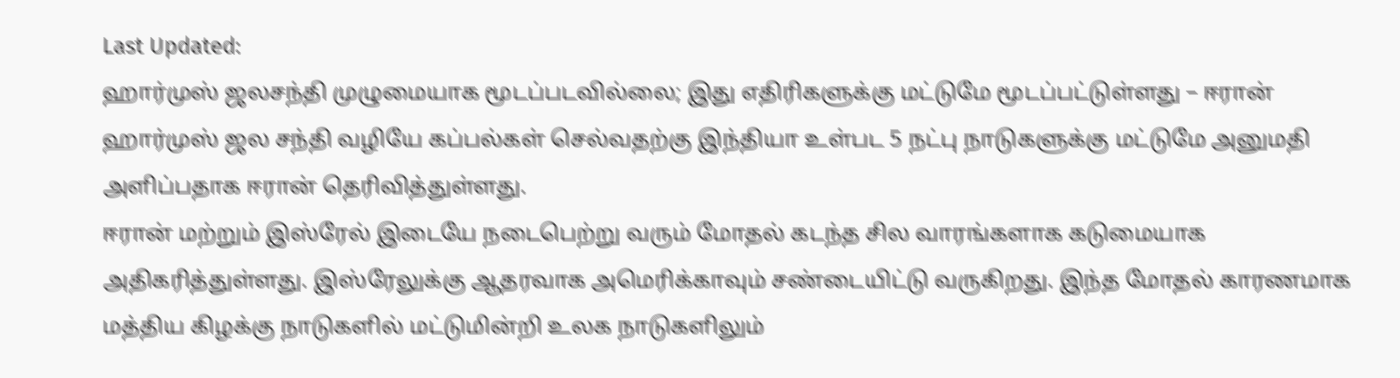Last Updated:
ஹார்முஸ் ஜலசந்தி முழுமையாக மூடப்படவில்லை; இது எதிரிகளுக்கு மட்டுமே மூடப்பட்டுள்ளது – ஈரான்
ஹார்முஸ் ஜல சந்தி வழியே கப்பல்கள் செல்வதற்கு இந்தியா உள்பட 5 நட்பு நாடுகளுக்கு மட்டுமே அனுமதி அளிப்பதாக ஈரான் தெரிவித்துள்ளது.
ஈரான் மற்றும் இஸ்ரேல் இடையே நடைபெற்று வரும் மோதல் கடந்த சில வாரங்களாக கடுமையாக அதிகரித்துள்ளது. இஸ்ரேலுக்கு ஆதரவாக அமெரிக்காவும் சண்டையிட்டு வருகிறது. இந்த மோதல் காரணமாக மத்திய கிழக்கு நாடுகளில் மட்டுமின்றி உலக நாடுகளிலும்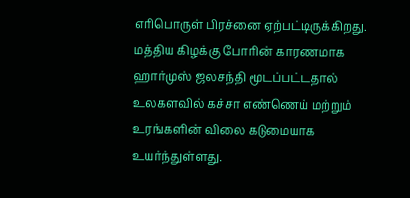எரிபொருள் பிரச்னை ஏற்பட்டிருக்கிறது.
மத்திய கிழக்கு போரின் காரணமாக ஹார்முஸ் ஜலசந்தி மூடப்பட்டதால் உலகளவில் கச்சா எண்ணெய் மற்றும் உரங்களின் விலை கடுமையாக உயர்ந்துள்ளது.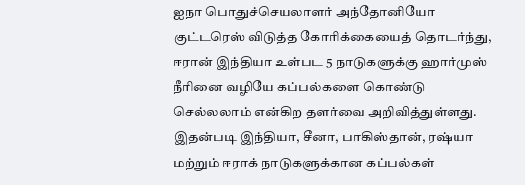ஐநா பொதுச்செயலாளர் அந்தோனியோ குட்டரெஸ் விடுத்த கோரிக்கையைத் தொடர்ந்து, ஈரான் இந்தியா உள்பட 5 நாடுகளுக்கு ஹார்முஸ் நீரினை வழியே கப்பல்களை கொண்டு செல்லலாம் என்கிற தளர்வை அறிவித்துள்ளது. இதன்படி இந்தியா, சீனா, பாகிஸ்தான், ரஷ்யா மற்றும் ஈராக் நாடுகளுக்கான கப்பல்கள்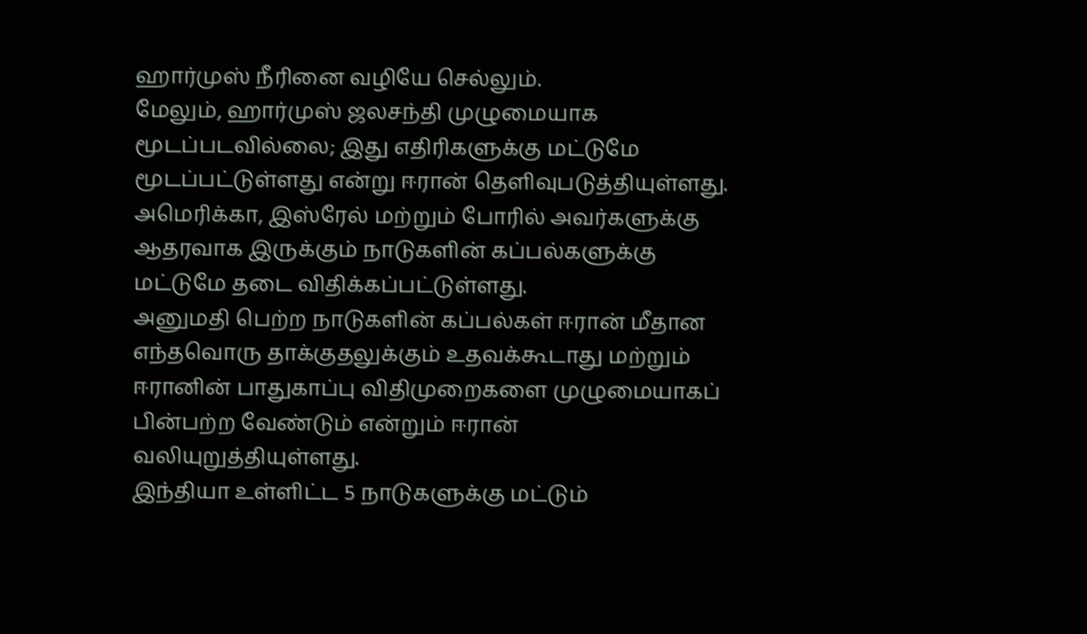ஹார்முஸ் நீரினை வழியே செல்லும்.
மேலும், ஹார்முஸ் ஜலசந்தி முழுமையாக மூடப்படவில்லை; இது எதிரிகளுக்கு மட்டுமே மூடப்பட்டுள்ளது என்று ஈரான் தெளிவுபடுத்தியுள்ளது. அமெரிக்கா, இஸ்ரேல் மற்றும் போரில் அவர்களுக்கு ஆதரவாக இருக்கும் நாடுகளின் கப்பல்களுக்கு மட்டுமே தடை விதிக்கப்பட்டுள்ளது.
அனுமதி பெற்ற நாடுகளின் கப்பல்கள் ஈரான் மீதான எந்தவொரு தாக்குதலுக்கும் உதவக்கூடாது மற்றும் ஈரானின் பாதுகாப்பு விதிமுறைகளை முழுமையாகப் பின்பற்ற வேண்டும் என்றும் ஈரான் வலியுறுத்தியுள்ளது.
இந்தியா உள்ளிட்ட 5 நாடுகளுக்கு மட்டும்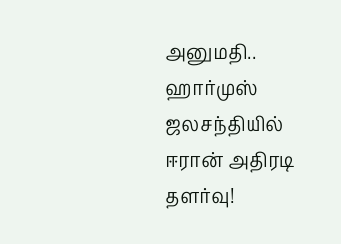அனுமதி.. ஹார்முஸ் ஜலசந்தியில் ஈரான் அதிரடி தளர்வு!